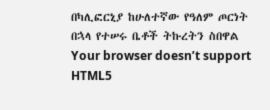በካሊፎርኒያ ከሁለተኛው የዓለም ጦርነት በኋላ የተሠሩ ቤቶች ትኩረትን ስበዋል
Your browser doesn’t support HTML5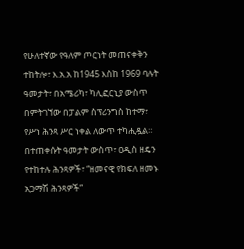የሁለተኛው የዓለም ጦርነት መጠናቀቅን ተከትሎ፣ እ.አ.አ ከ1945 እስከ 1969 ባሉት ዓመታት፣ በአሜሪካ፣ ካሊፎርኒያ ውስጥ በምትገኘው በፓልም ስፕሪንግስ ከተማ፣ የሥነ ሕንጻ ሥር ነቀል ለውጥ ተካሒዷል።
በተጠቀሱት ዓመታት ውስጥ፣ ዐዲስ ዘዴን የተከተሉ ሕንጻዎች፣ “ዘመናዊ የክፍለ ዘመኑ አጋማሽ ሕንጻዎች”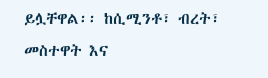ይሏቸዋል፡፡ ከሲሚንቶ፣ ብረት፣ መስተዋት እና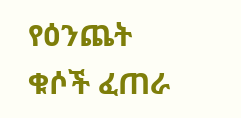የዕንጨት ቁሶች ፈጠራ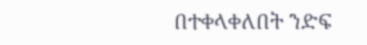በተቀላቀለበት ንድፍ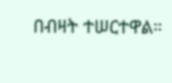በብዛት ተሠርተዋል።